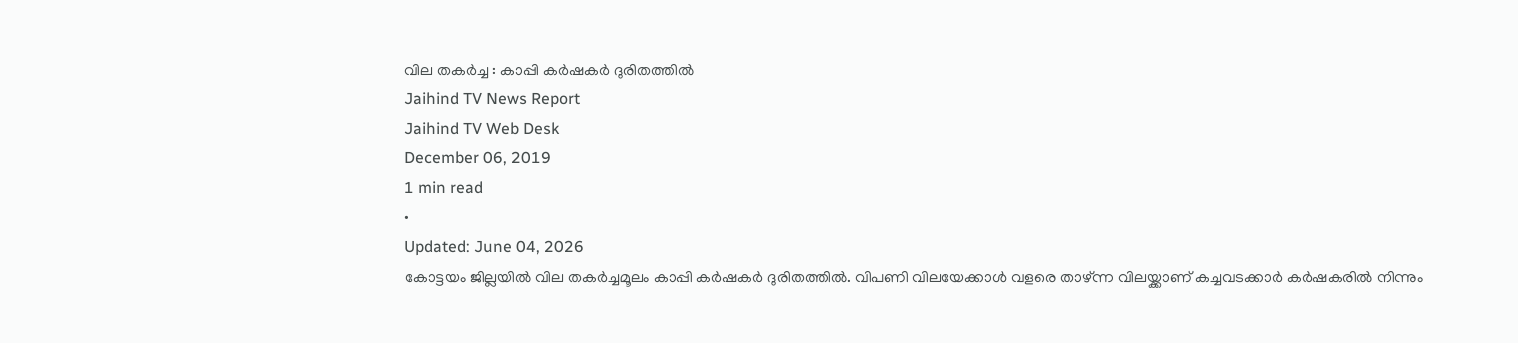വില തകർച്ച : കാപ്പി കർഷകർ ദുരിതത്തിൽ
Jaihind TV News Report
Jaihind TV Web Desk
December 06, 2019
1 min read
•
Updated: June 04, 2026
കോട്ടയം ജില്ലയിൽ വില തകർച്ചമൂലം കാപ്പി കർഷകർ ദുരിതത്തിൽ. വിപണി വിലയേക്കാൾ വളരെ താഴ്ന്ന വിലയ്ക്കാണ് കച്ചവടക്കാർ കർഷകരിൽ നിന്നും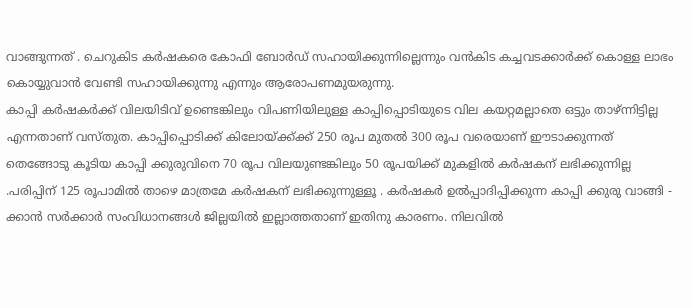വാങ്ങുന്നത് . ചെറുകിട കർഷകരെ കോഫി ബോർഡ് സഹായിക്കുന്നില്ലെന്നും വൻകിട കച്ചവടക്കാർക്ക് കൊള്ള ലാഭം കൊയ്യുവാൻ വേണ്ടി സഹായിക്കുന്നു എന്നും ആരോപണമുയരുന്നു.
കാപ്പി കർഷകർക്ക് വിലയിടിവ് ഉണ്ടെങ്കിലും വിപണിയിലുള്ള കാപ്പിപ്പൊടിയുടെ വില കയറ്റമല്ലാതെ ഒട്ടും താഴ്ന്നിട്ടില്ല എന്നതാണ് വസ്തുത. കാപ്പിപ്പൊടിക്ക് കിലോയ്ക്ക്ക്ക് 250 രൂപ മുതൽ 300 രൂപ വരെയാണ് ഈടാക്കുന്നത്
തെങ്ങോടു കൂടിയ കാപ്പി ക്കുരുവിനെ 70 രൂപ വിലയുണ്ടങ്കിലും 50 രൂപയിക്ക് മുകളിൽ കർഷകന് ലഭിക്കുന്നില്ല .പരിപ്പിന് 125 രൂപാമിൽ താഴെ മാത്രമേ കർഷകന് ലഭിക്കുന്നുള്ളൂ . കർഷകർ ഉൽപ്പാദിപ്പിക്കുന്ന കാപ്പി ക്കുരു വാങ്ങി - ക്കാൻ സർക്കാർ സംവിധാനങ്ങൾ ജില്ലയിൽ ഇല്ലാത്തതാണ് ഇതിനു കാരണം. നിലവിൽ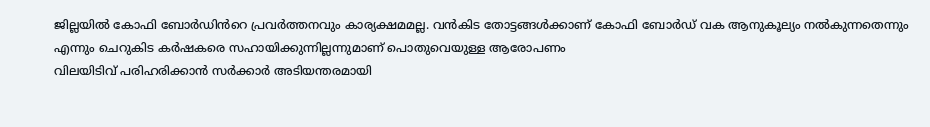ജില്ലയിൽ കോഫി ബോർഡിൻറെ പ്രവർത്തനവും കാര്യക്ഷമമല്ല. വൻകിട തോട്ടങ്ങൾക്കാണ് കോഫി ബോർഡ് വക ആനുകൂല്യം നൽകുന്നതെന്നും എന്നും ചെറുകിട കർഷകരെ സഹായിക്കുന്നില്ലന്നുമാണ് പൊതുവെയുള്ള ആരോപണം
വിലയിടിവ് പരിഹരിക്കാൻ സർക്കാർ അടിയന്തരമായി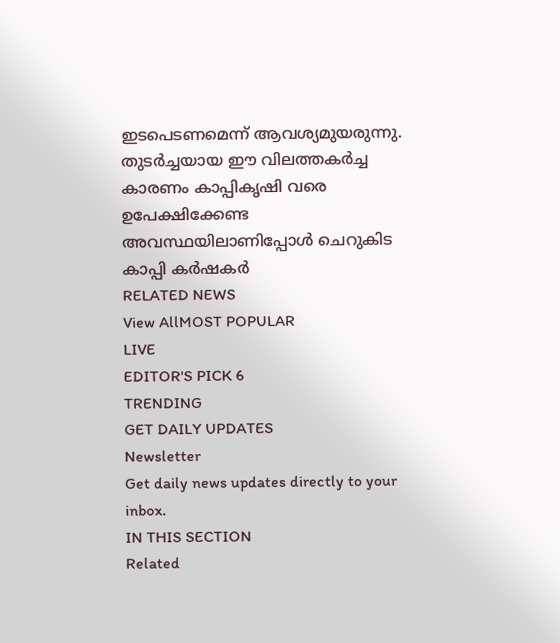ഇടപെടണമെന്ന് ആവശ്യമുയരുന്നു. തുടർച്ചയായ ഈ വിലത്തകർച്ച കാരണം കാപ്പികൃഷി വരെ ഉപേക്ഷിക്കേണ്ട അവസ്ഥയിലാണിപ്പോൾ ചെറുകിട കാപ്പി കർഷകർ
RELATED NEWS
View AllMOST POPULAR
LIVE
EDITOR'S PICK 6
TRENDING
GET DAILY UPDATES
Newsletter
Get daily news updates directly to your inbox.
IN THIS SECTION
Related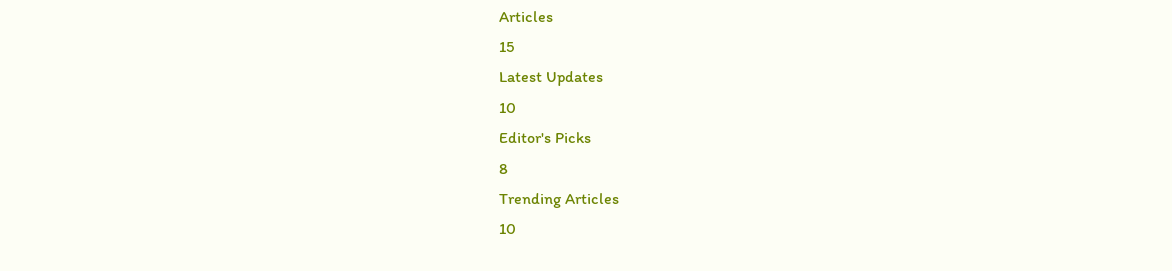Articles
15
Latest Updates
10
Editor's Picks
8
Trending Articles
10